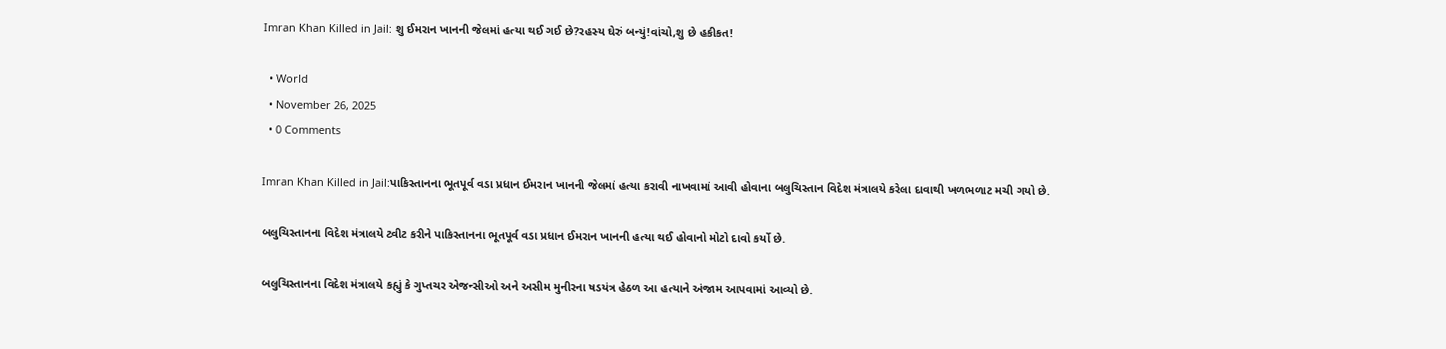Imran Khan Killed in Jail: શુ ઈમરાન ખાનની જેલમાં હત્યા થઈ ગઈ છે?રહસ્ય ઘેરું બન્યું!વાંચો,શુ છે હકીકત!

  • World
  • November 26, 2025
  • 0 Comments

Imran Khan Killed in Jail:પાકિસ્તાનના ભૂતપૂર્વ વડા પ્રધાન ઈમરાન ખાનની જેલમાં હત્યા કરાવી નાખવામાં આવી હોવાના બલુચિસ્તાન વિદેશ મંત્રાલયે કરેલા દાવાથી ખળભળાટ મચી ગયો છે.

બલુચિસ્તાનના વિદેશ મંત્રાલયે ટ્વીટ કરીને પાકિસ્તાનના ભૂતપૂર્વ વડા પ્રધાન ઈમરાન ખાનની હત્યા થઈ હોવાનો મોટો દાવો કર્યો છે.

બલુચિસ્તાનના વિદેશ મંત્રાલયે કહ્યું કે ગુપ્તચર એજન્સીઓ અને અસીમ મુનીરના ષડયંત્ર હેઠળ આ હત્યાને અંજામ આપવામાં આવ્યો છે.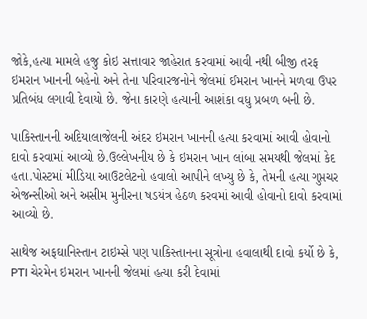જોકે,હત્યા મામલે હજુ કોઇ સત્તાવાર જાહેરાત કરવામાં આવી નથી બીજી તરફ ઇમરાન ખાનની બહેનો અને તેના પરિવારજનોને જેલમાં ઈમરાન ખાનને મળવા ઉપર પ્રતિબંધ લગાવી દેવાયો છે. જેના કારણે હત્યાની આશંકા વધુ પ્રબળ બની છે.

પાકિસ્તાનની અદિયાલાજેલની અંદર ઇમરાન ખાનની હત્યા કરવામાં આવી હોવાનો દાવો કરવામાં આવ્યો છે.ઉલ્લેખનીય છે કે ઇમરાન ખાન લાંબા સમયથી જેલમાં કેદ હતા.પોસ્ટમાં મીડિયા આઉટલેટનો હવાલો આપીને લખ્યુ છે કે, તેમની હત્યા ગુપ્તચર એજન્સીઓ અને અસીમ મુનીરના ષડયંત્ર હેઠળ કરવમાં આવી હોવાનો દાવો કરવામાં આવ્યો છે.

સાથેજ અફઘાનિસ્તાન ટાઇમ્સે પણ પાકિસ્તાનના સૂત્રોના હવાલાથી દાવો કર્યો છે કે, PTI ચેરમેન ઇમરાન ખાનની જેલમાં હત્યા કરી દેવામાં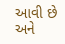આવી છે અને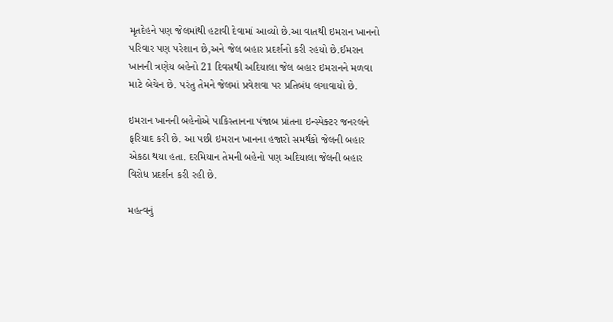મૃતદેહને પણ જેલમાંથી હટાવી દેવામાં આવ્યો છે.આ વાતથી ઇમરાન ખાનનો પરિવાર પણ પરેશાન છે,અને જેલ બહાર પ્રદર્શનો કરી રહયો છે.ઈમરાન ખાનની ત્રણેય બહેનો 21 દિવસથી અદિયાલા જેલ બહાર ઇમરાનને મળવા માટે બેચેન છે. પરંતુ તેમને જેલમાં પ્રવેશવા પર પ્રતિબંધ લગાવાયો છે.

ઇમરાન ખાનની બહેનોએ પાકિસ્તાનના પંજાબ પ્રાંતના ઇન્સ્પેક્ટર જનરલને ફરિયાદ કરી છે. આ પછી ઇમરાન ખાનના હજારો સમર્થકો જેલની બહાર એકઠા થયા હતા. દરમિયાન તેમની બહેનો પણ અદિયાલા જેલની બહાર વિરોધ પ્રદર્શન કરી રહી છે.

મહત્વનું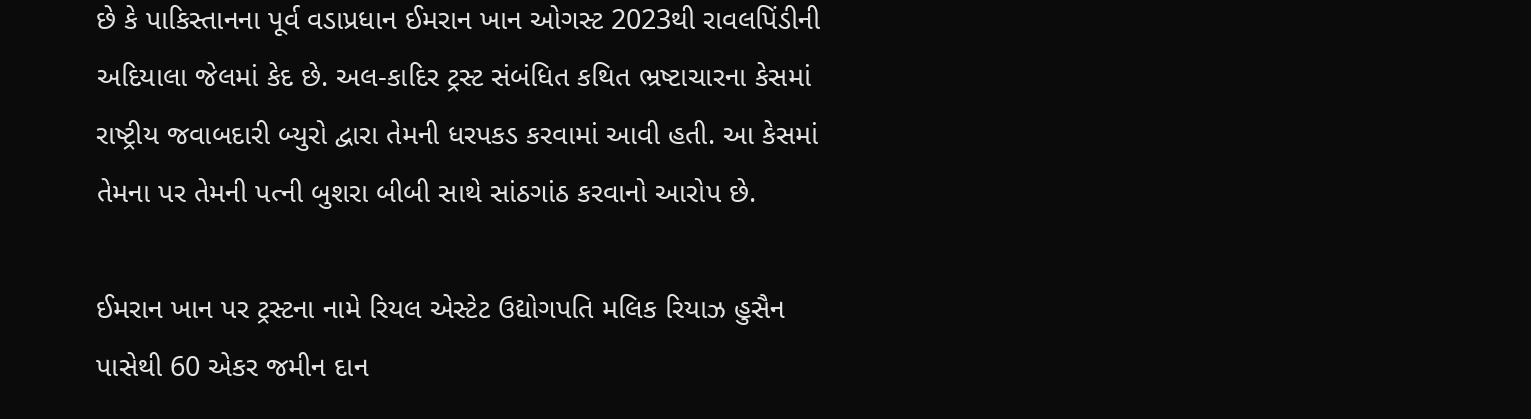છે કે પાકિસ્તાનના પૂર્વ વડાપ્રધાન ઈમરાન ખાન ઓગસ્ટ 2023થી રાવલપિંડીની અદિયાલા જેલમાં કેદ છે. અલ-કાદિર ટ્રસ્ટ સંબંધિત કથિત ભ્રષ્ટાચારના કેસમાં રાષ્ટ્રીય જવાબદારી બ્યુરો દ્વારા તેમની ધરપકડ કરવામાં આવી હતી. આ કેસમાં તેમના પર તેમની પત્ની બુશરા બીબી સાથે સાંઠગાંઠ કરવાનો આરોપ છે.

ઈમરાન ખાન પર ટ્રસ્ટના નામે રિયલ એસ્ટેટ ઉદ્યોગપતિ મલિક રિયાઝ હુસૈન પાસેથી 60 એકર જમીન દાન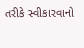તરીકે સ્વીકારવાનો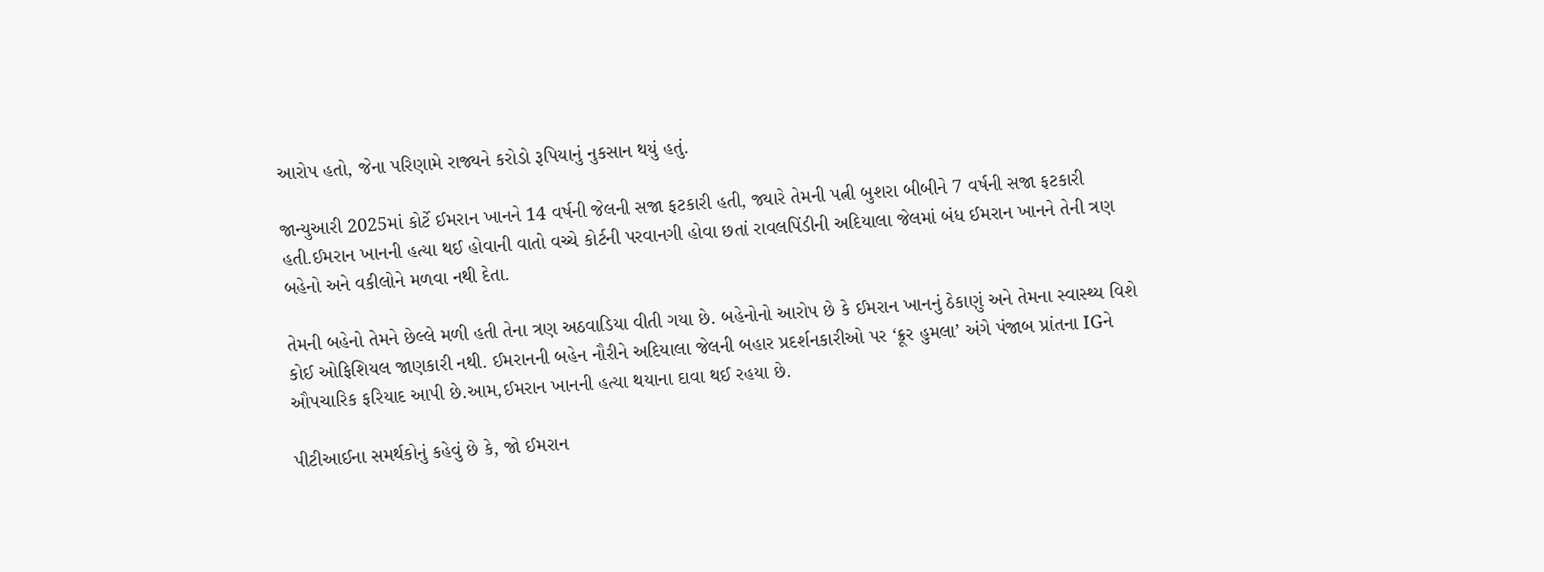આરોપ હતો, જેના પરિણામે રાજ્યને કરોડો રૂપિયાનું નુકસાન થયું હતું.

જાન્યુઆરી 2025માં કોર્ટે ઈમરાન ખાનને 14 વર્ષની જેલની સજા ફટકારી હતી, જ્યારે તેમની પત્ની બુશરા બીબીને 7 વર્ષની સજા ફટકારી હતી.ઈમરાન ખાનની હત્યા થઈ હોવાની વાતો વચ્ચે કોર્ટની પરવાનગી હોવા છતાં રાવલપિંડીની અદિયાલા જેલમાં બંધ ઈમરાન ખાનને તેની ત્રણ બહેનો અને વકીલોને મળવા નથી દેતા.

તેમની બહેનો તેમને છેલ્લે મળી હતી તેના ત્રણ અઠવાડિયા વીતી ગયા છે. બહેનોનો આરોપ છે કે ઈમરાન ખાનનું ઠેકાણું અને તેમના સ્વાસ્થ્ય વિશે કોઈ ઓફિશિયલ જાણકારી નથી. ઈમરાનની બહેન નૌરીને અદિયાલા જેલની બહાર પ્રદર્શનકારીઓ પર ‘ક્રૂર હુમલા’ અંગે પંજાબ પ્રાંતના IGને ઔપચારિક ફરિયાદ આપી છે.આમ,ઈમરાન ખાનની હત્યા થયાના દાવા થઈ રહયા છે.

પીટીઆઈના સમર્થકોનું કહેવું છે કે, જો ઈમરાન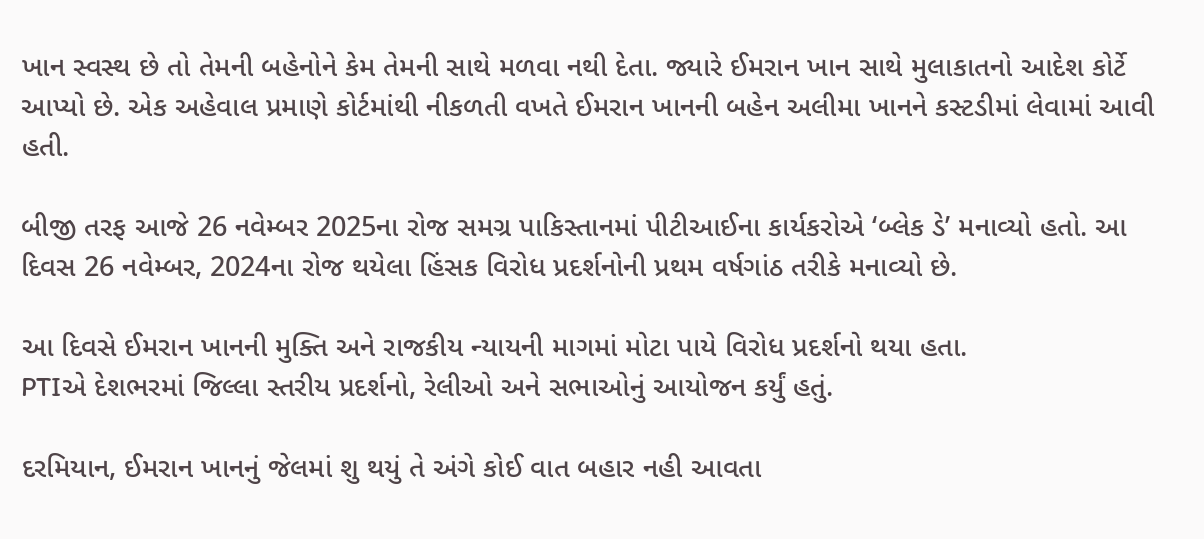ખાન સ્વસ્થ છે તો તેમની બહેનોને કેમ તેમની સાથે મળવા નથી દેતા. જ્યારે ઈમરાન ખાન સાથે મુલાકાતનો આદેશ કોર્ટે આપ્યો છે. એક અહેવાલ પ્રમાણે કોર્ટમાંથી નીકળતી વખતે ઈમરાન ખાનની બહેન અલીમા ખાનને કસ્ટડીમાં લેવામાં આવી હતી.

બીજી તરફ આજે 26 નવેમ્બર 2025ના રોજ સમગ્ર પાકિસ્તાનમાં પીટીઆઈના કાર્યકરોએ ‘બ્લેક ડે’ મનાવ્યો હતો. આ દિવસ 26 નવેમ્બર, 2024ના રોજ થયેલા હિંસક વિરોધ પ્રદર્શનોની પ્રથમ વર્ષગાંઠ તરીકે મનાવ્યો છે.

આ દિવસે ઈમરાન ખાનની મુક્તિ અને રાજકીય ન્યાયની માગમાં મોટા પાયે વિરોધ પ્રદર્શનો થયા હતા.
PTIએ દેશભરમાં જિલ્લા સ્તરીય પ્રદર્શનો, રેલીઓ અને સભાઓનું આયોજન કર્યું હતું.

દરમિયાન, ઈમરાન ખાનનું જેલમાં શુ થયું તે અંગે કોઈ વાત બહાર નહી આવતા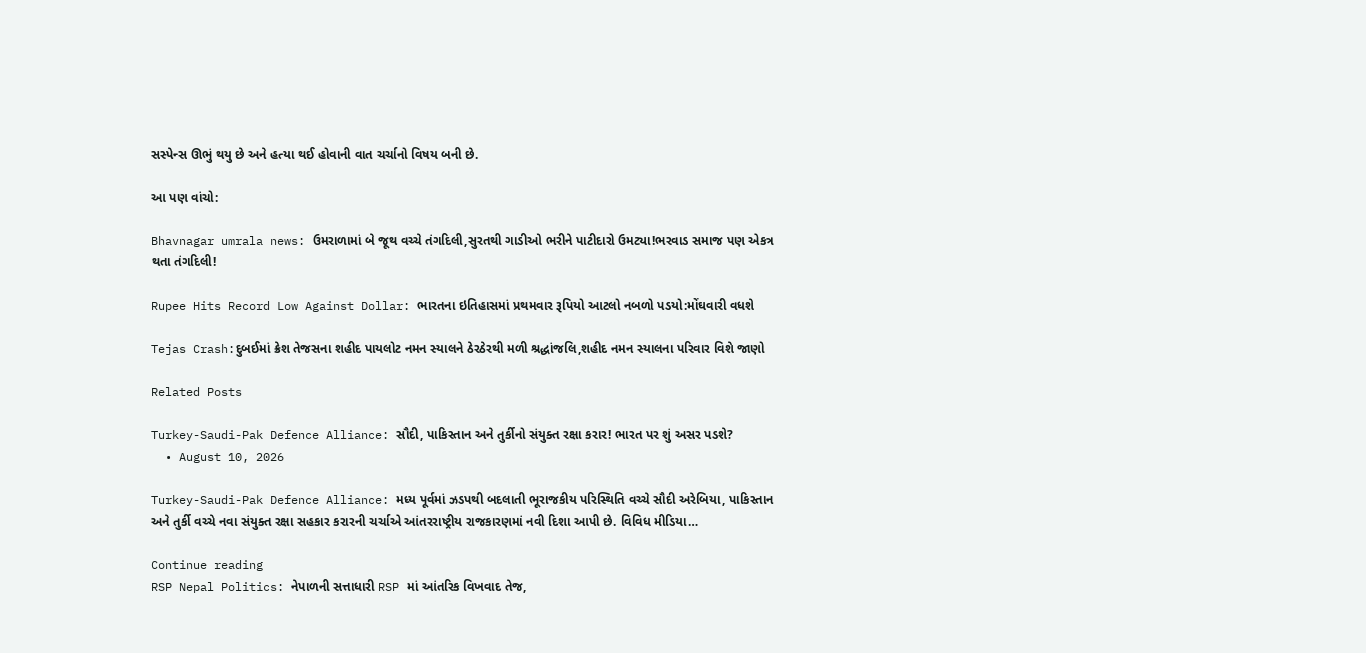સસ્પેન્સ ઊભું થયુ છે અને હત્યા થઈ હોવાની વાત ચર્ચાનો વિષય બની છે.

આ પણ વાંચો:

Bhavnagar umrala news: ઉમરાળામાં બે જૂથ વચ્ચે તંગદિલી,સુરતથી ગાડીઓ ભરીને પાટીદારો ઉમટ્યા!ભરવાડ સમાજ પણ એકત્ર થતા તંગદિલી!

Rupee Hits Record Low Against Dollar: ભારતના ઇતિહાસમાં પ્રથમવાર રૂપિયો આટલો નબળો પડયો:મોંઘવારી વધશે

Tejas Crash:દુબઈમાં ક્રેશ તેજસના શહીદ પાયલોટ નમન સ્યાલને ઠેરઠેરથી મળી શ્રદ્ધાંજલિ,શહીદ નમન સ્યાલના પરિવાર વિશે જાણો

Related Posts

Turkey-Saudi-Pak Defence Alliance: સૌદી, પાકિસ્તાન અને તુર્કીનો સંયુક્ત રક્ષા કરાર! ભારત પર શું અસર પડશે?
  • August 10, 2026

Turkey-Saudi-Pak Defence Alliance: મધ્ય પૂર્વમાં ઝડપથી બદલાતી ભૂરાજકીય પરિસ્થિતિ વચ્ચે સૌદી અરેબિયા, પાકિસ્તાન અને તુર્કી વચ્ચે નવા સંયુક્ત રક્ષા સહકાર કરારની ચર્ચાએ આંતરરાષ્ટ્રીય રાજકારણમાં નવી દિશા આપી છે. વિવિધ મીડિયા…

Continue reading
RSP Nepal Politics: નેપાળની સત્તાધારી RSP માં આંતરિક વિખવાદ તેજ,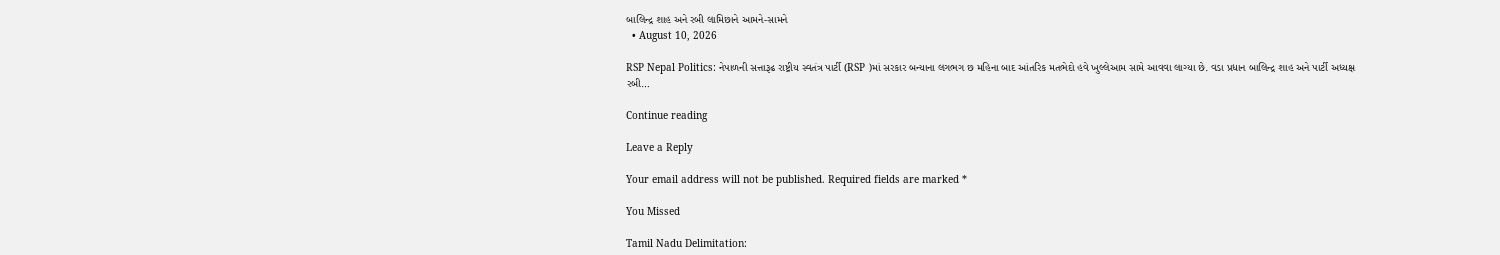બાલિન્દ્ર શાહ અને રબી લામિછાને આમને-સામને
  • August 10, 2026

RSP Nepal Politics: નેપાળની સત્તારૂઢ રાષ્ટ્રીય સ્વતંત્ર પાર્ટી (RSP )માં સરકાર બન્યાના લગભગ છ મહિના બાદ આંતરિક મતભેદો હવે ખુલ્લેઆમ સામે આવવા લાગ્યા છે. વડા પ્રધાન બાલિન્દ્ર શાહ અને પાર્ટી અધ્યક્ષ રબી…

Continue reading

Leave a Reply

Your email address will not be published. Required fields are marked *

You Missed

Tamil Nadu Delimitation: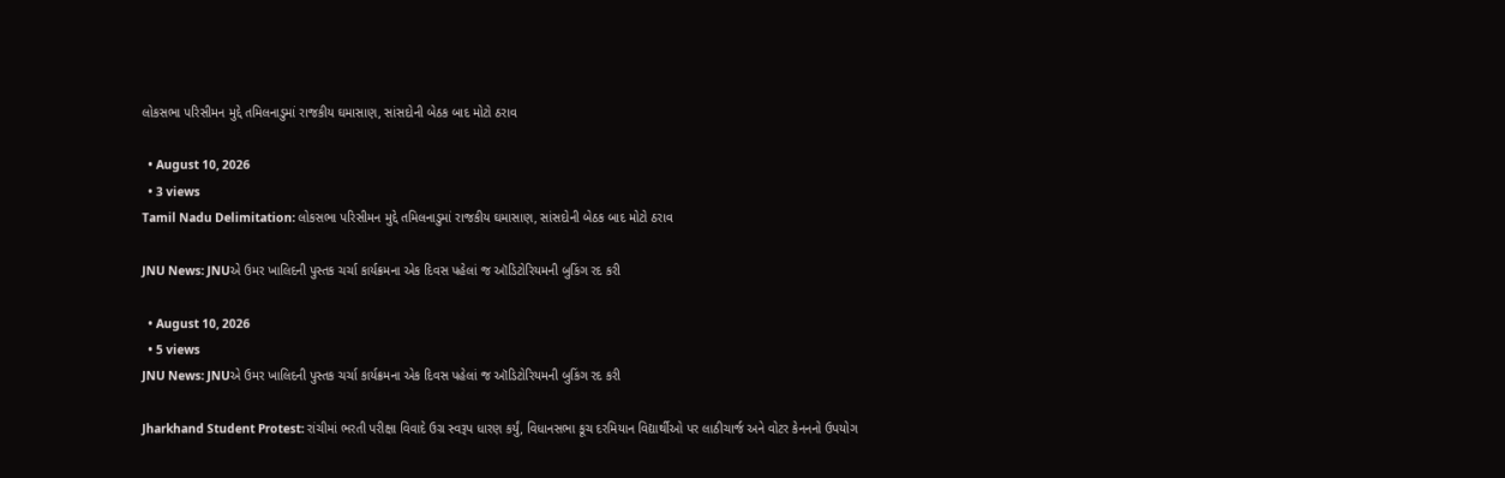લોકસભા પરિસીમન મુદ્દે તમિલનાડુમાં રાજકીય ઘમાસાણ, સાંસદોની બેઠક બાદ મોટો ઠરાવ

  • August 10, 2026
  • 3 views
Tamil Nadu Delimitation: લોકસભા પરિસીમન મુદ્દે તમિલનાડુમાં રાજકીય ઘમાસાણ, સાંસદોની બેઠક બાદ મોટો ઠરાવ

JNU News: JNUએ ઉમર ખાલિદની પુસ્તક ચર્ચા કાર્યક્રમના એક દિવસ પહેલાં જ ઑડિટોરિયમની બુકિંગ રદ કરી

  • August 10, 2026
  • 5 views
JNU News: JNUએ ઉમર ખાલિદની પુસ્તક ચર્ચા કાર્યક્રમના એક દિવસ પહેલાં જ ઑડિટોરિયમની બુકિંગ રદ કરી

Jharkhand Student Protest: રાંચીમાં ભરતી પરીક્ષા વિવાદે ઉગ્ર સ્વરૂપ ધારણ કર્યું, વિધાનસભા કૂચ દરમિયાન વિદ્યાર્થીઓ પર લાઠીચાર્જ અને વોટર કેનનનો ઉપયોગ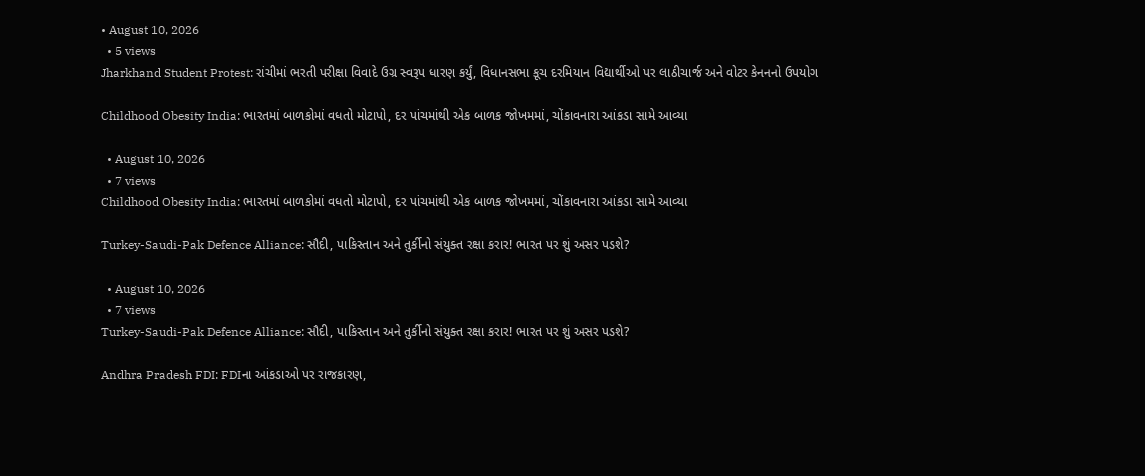• August 10, 2026
  • 5 views
Jharkhand Student Protest: રાંચીમાં ભરતી પરીક્ષા વિવાદે ઉગ્ર સ્વરૂપ ધારણ કર્યું, વિધાનસભા કૂચ દરમિયાન વિદ્યાર્થીઓ પર લાઠીચાર્જ અને વોટર કેનનનો ઉપયોગ

Childhood Obesity India: ભારતમાં બાળકોમાં વધતો મોટાપો, દર પાંચમાંથી એક બાળક જોખમમાં, ચોંકાવનારા આંકડા સામે આવ્યા

  • August 10, 2026
  • 7 views
Childhood Obesity India: ભારતમાં બાળકોમાં વધતો મોટાપો, દર પાંચમાંથી એક બાળક જોખમમાં, ચોંકાવનારા આંકડા સામે આવ્યા

Turkey-Saudi-Pak Defence Alliance: સૌદી, પાકિસ્તાન અને તુર્કીનો સંયુક્ત રક્ષા કરાર! ભારત પર શું અસર પડશે?

  • August 10, 2026
  • 7 views
Turkey-Saudi-Pak Defence Alliance: સૌદી, પાકિસ્તાન અને તુર્કીનો સંયુક્ત રક્ષા કરાર! ભારત પર શું અસર પડશે?

Andhra Pradesh FDI: FDIના આંકડાઓ પર રાજકારણ,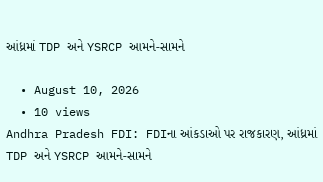આંધ્રમાં TDP અને YSRCP આમને-સામને

  • August 10, 2026
  • 10 views
Andhra Pradesh FDI: FDIના આંકડાઓ પર રાજકારણ, આંધ્રમાં TDP અને YSRCP આમને-સામને